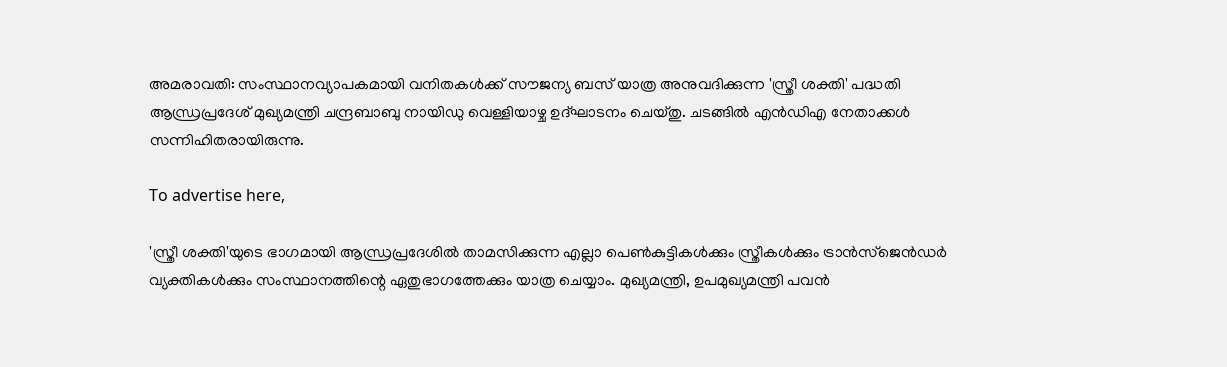അമരാവതി: സംസ്ഥാനവ്യാപകമായി വനിതകള്‍ക്ക് സൗജന്യ ബസ് യാത്ര അനുവദിക്കുന്ന 'സ്ത്രീ ശക്തി' പദ്ധതി ആന്ധ്രപ്രദേശ് മുഖ്യമന്ത്രി ചന്ദ്രബാബു നായിഡു വെള്ളിയാഴ്ച ഉദ്ഘാടനം ചെയ്തു. ചടങ്ങില്‍ എന്‍ഡിഎ നേതാക്കള്‍ സന്നിഹിതരായിരുന്നു.

To advertise here,

'സ്ത്രീ ശക്തി'യുടെ ഭാഗമായി ആന്ധ്രപ്രദേശില്‍ താമസിക്കുന്ന എല്ലാ പെണ്‍കുട്ടികള്‍ക്കും സ്ത്രീകള്‍ക്കും ട്രാന്‍സ്‌ജെന്‍ഡര്‍ വ്യക്തികള്‍ക്കും സംസ്ഥാനത്തിന്റെ ഏതുഭാഗത്തേക്കും യാത്ര ചെയ്യാം. മുഖ്യമന്ത്രി, ഉപമുഖ്യമന്ത്രി പവന്‍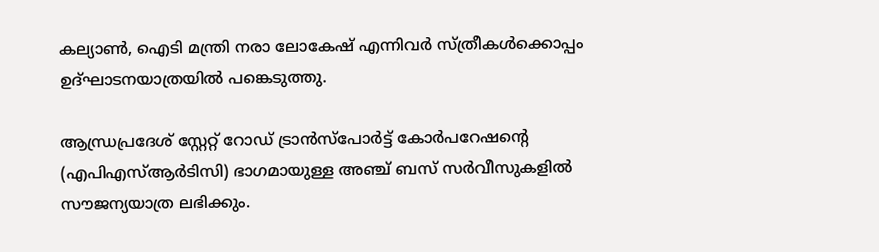കല്യാണ്‍, ഐടി മന്ത്രി നരാ ലോകേഷ് എന്നിവര്‍ സ്ത്രീകള്‍ക്കൊപ്പം ഉദ്ഘാടനയാത്രയില്‍ പങ്കെടുത്തു.

ആന്ധ്രപ്രദേശ് സ്റ്റേറ്റ് റോഡ് ട്രാന്‍സ്‌പോര്‍ട്ട് കോര്‍പറേഷന്റെ (എപിഎസ്ആര്‍ടിസി) ഭാഗമായുള്ള അഞ്ച് ബസ് സര്‍വീസുകളില്‍ സൗജന്യയാത്ര ലഭിക്കും.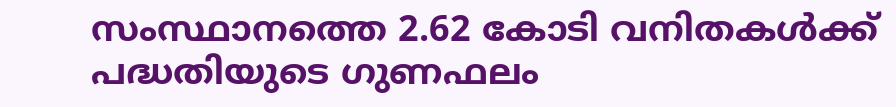സംസ്ഥാനത്തെ 2.62 കോടി വനിതകള്‍ക്ക് പദ്ധതിയുടെ ഗുണഫലം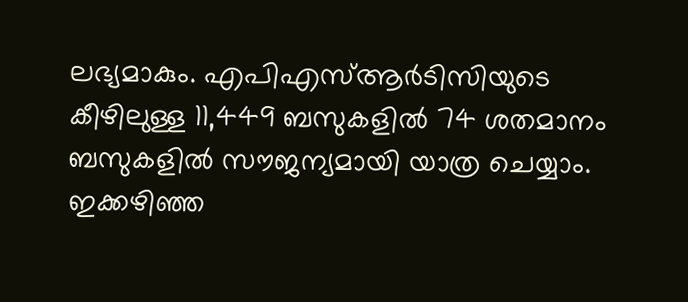ലഭ്യമാകും. എപിഎസ്ആര്‍ടിസിയുടെ കീഴിലുള്ള 11,449 ബസുകളില്‍ 74 ശതമാനം ബസുകളില്‍ സൗജന്യമായി യാത്ര ചെയ്യാം. ഇക്കഴിഞ്ഞ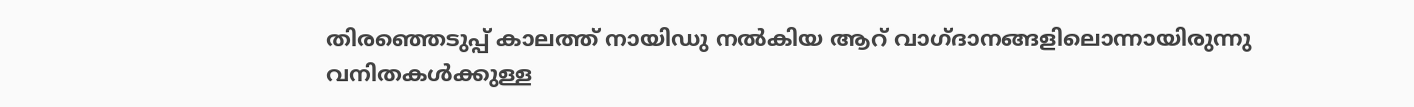തിരഞ്ഞെടുപ്പ് കാലത്ത് നായിഡു നല്‍കിയ ആറ് വാഗ്ദാനങ്ങളിലൊന്നായിരുന്നു വനിതകള്‍ക്കുള്ള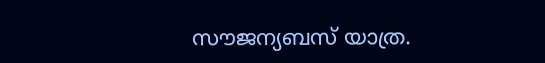സൗജന്യബസ് യാത്ര.